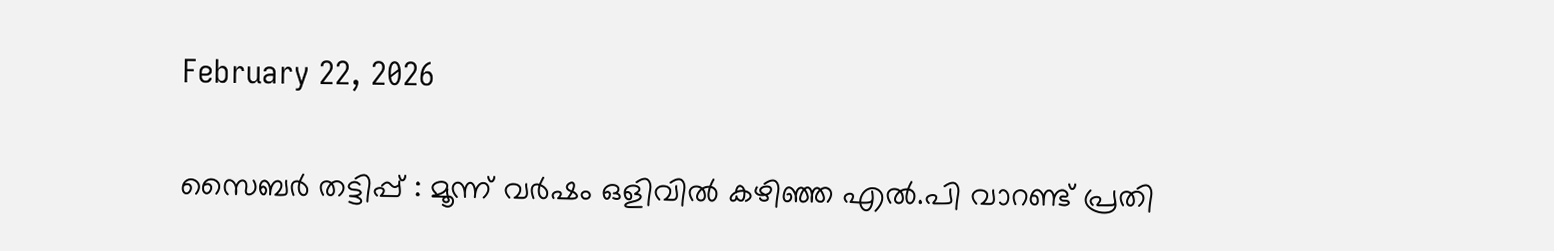February 22, 2026

സൈബർ തട്ടിപ്പ് : മൂന്ന് വർഷം ഒളിവിൽ കഴിഞ്ഞ എൽ.പി വാറണ്ട് പ്രതി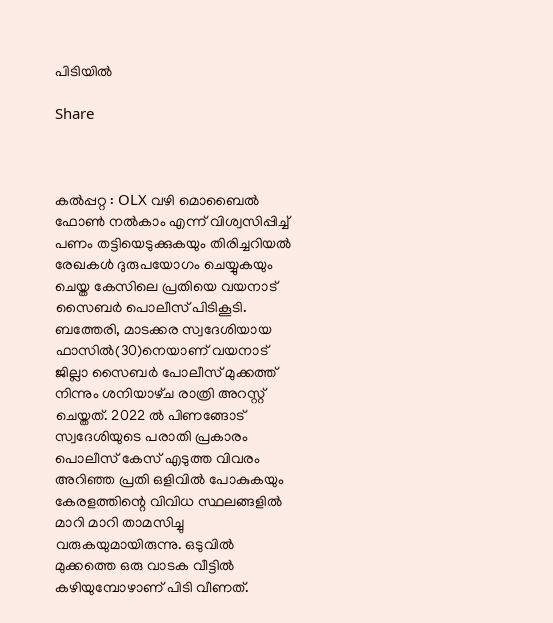പിടിയിൽ

Share



കൽപ്പറ്റ : OLX വഴി മൊബൈൽ ഫോൺ നൽകാം എന്ന് വിശ്വസിപ്പിച്ച് പണം തട്ടിയെടുക്കുകയും തിരിച്ചറിയൽ രേഖകൾ ദുരുപയോഗം ചെയ്യുകയും ചെയ്ത കേസിലെ പ്രതിയെ വയനാട് സൈബർ പൊലീസ് പിടികൂടി. ബത്തേരി, മാടക്കര സ്വദേശിയായ ഫാസിൽ(30)നെയാണ് വയനാട് ജില്ലാ സൈബർ പോലീസ് മുക്കത്ത് നിന്നും ശനിയാഴ്‌ച രാത്രി അറസ്റ്റ് ചെയ്തത്. 2022 ൽ പിണങ്ങോട് സ്വദേശിയുടെ പരാതി പ്രകാരം പൊലീസ് കേസ് എടുത്ത വിവരം അറിഞ്ഞ പ്രതി ഒളിവിൽ പോകുകയും കേരളത്തിന്റെ വിവിധ സ്ഥലങ്ങളിൽ മാറി മാറി താമസിച്ചു വരുകയുമായിരുന്നു. ഒടുവിൽ മുക്കത്തെ ഒരു വാടക വീട്ടിൽ കഴിയുമ്പോഴാണ് പിടി വീണത്.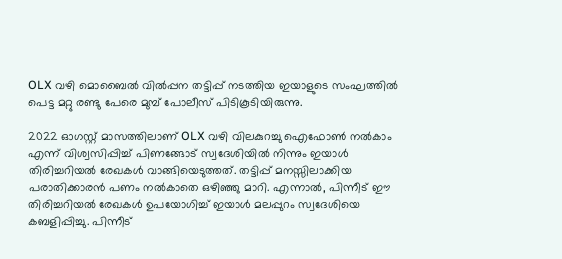OLX വഴി മൊബൈൽ വിൽപ്പന തട്ടിപ്പ് നടത്തിയ ഇയാളുടെ സംഘത്തിൽ പെട്ട മറ്റു രണ്ടു പേരെ മുമ്പ് പോലീസ് പിടികൂടിയിരുന്നു.

2022 ഓഗസ്റ്റ് മാസത്തിലാണ് OLX വഴി വിലകുറച്ചു ഐഫോൺ നൽകാം എന്ന് വിശ്വസിപ്പിച്ച് പിണങ്ങോട് സ്വദേശിയിൽ നിന്നും ഇയാൾ തിരിച്ചറിയൽ രേഖകൾ വാങ്ങിയെടുത്തത്. തട്ടിപ്പ് മനസ്സിലാക്കിയ പരാതിക്കാരൻ പണം നൽകാതെ ഒഴിഞ്ഞു മാറി. എന്നാൽ, പിന്നീട് ഈ തിരിച്ചറിയൽ രേഖകൾ ഉപയോഗിച്ച് ഇയാൾ മലപ്പുറം സ്വദേശിയെ കബളിപ്പിച്ചു. പിന്നീട്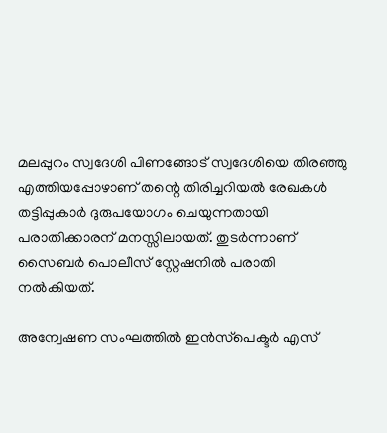മലപ്പുറം സ്വദേശി പിണങ്ങോട് സ്വദേശിയെ തിരഞ്ഞു എത്തിയപ്പോഴാണ് തന്റെ തിരിച്ചറിയൽ രേഖകൾ തട്ടിപ്പുകാർ ദുരുപയോഗം ചെയുന്നതായി പരാതിക്കാരന് മനസ്സിലായത്. തുടർന്നാണ് സൈബർ പൊലീസ് സ്റ്റേഷനിൽ പരാതി നൽകിയത്.

അന്വേഷണ സംഘത്തിൽ ഇൻസ്‌പെക്ടർ എസ്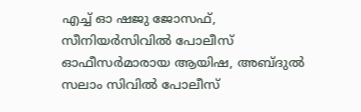എച്ച് ഓ ഷജു ജോസഫ്, സീനിയർസിവിൽ പോലീസ് ഓഫീസർമാരായ ആയിഷ, അബ്ദുൽ സലാം സിവിൽ പോലീസ്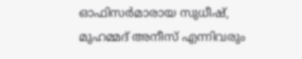ഓഫിസർമാരായ സുധീഷ്, മുഹമ്മദ്‌ അനീസ് എന്നിവരും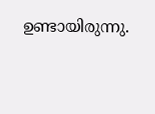ഉണ്ടായിരുന്നു.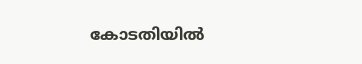കോടതിയിൽ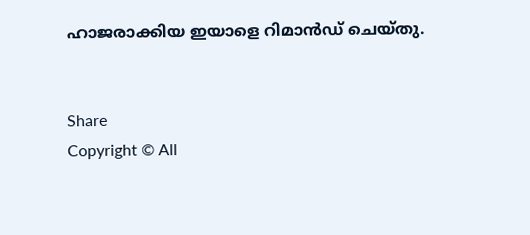ഹാജരാക്കിയ ഇയാളെ റിമാൻഡ് ചെയ്തു.


Share
Copyright © All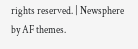rights reserved. | Newsphere by AF themes.